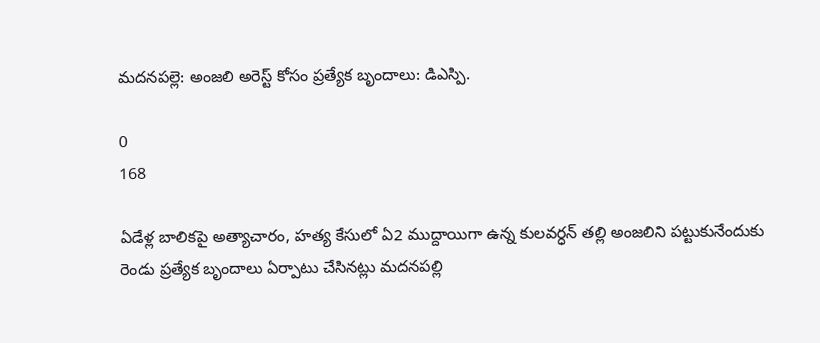మదనపల్లె: అంజలి అరెస్ట్ కోసం ప్రత్యేక బృందాలు: డిఎస్పి.

0
168

ఏడేళ్ల బాలికపై అత్యాచారం, హత్య కేసులో ఏ2 ముద్దాయిగా ఉన్న కులవర్ధన్ తల్లి అంజలిని పట్టుకునేందుకు రెండు ప్రత్యేక బృందాలు ఏర్పాటు చేసినట్లు మదనపల్లి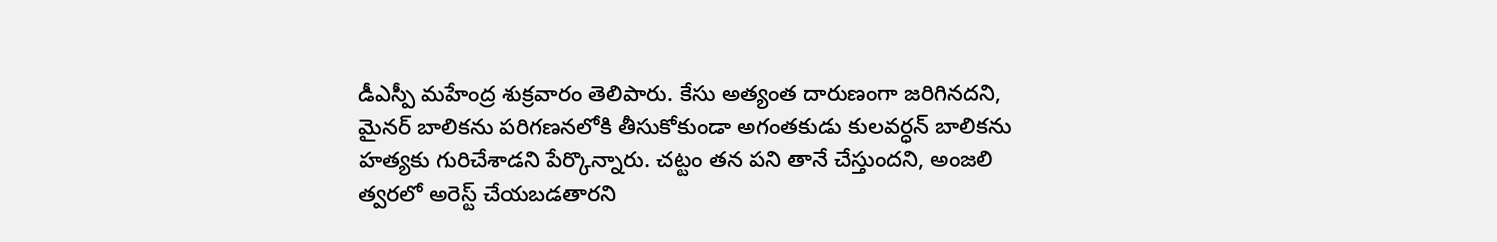డీఎస్పీ మహేంద్ర శుక్రవారం తెలిపారు. కేసు అత్యంత దారుణంగా జరిగినదని, మైనర్ బాలికను పరిగణనలోకి తీసుకోకుండా అగంతకుడు కులవర్ధన్ బాలికను హత్యకు గురిచేశాడని పేర్కొన్నారు. చట్టం తన పని తానే చేస్తుందని, అంజలి త్వరలో అరెస్ట్ చేయబడతారని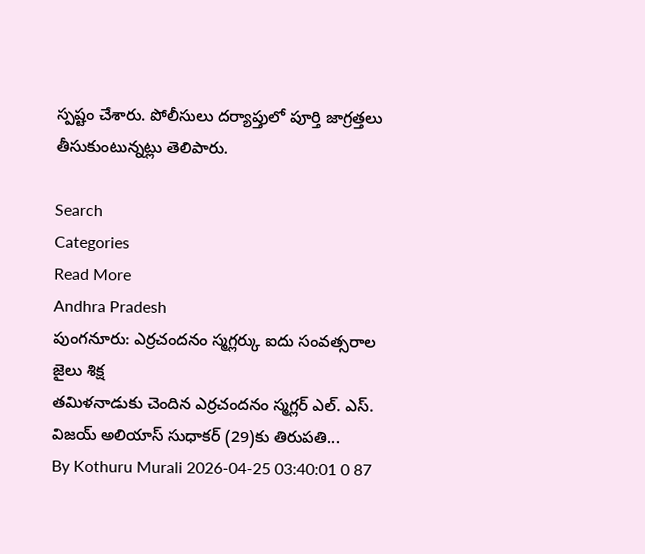స్పష్టం చేశారు. పోలీసులు దర్యాప్తులో పూర్తి జాగ్రత్తలు తీసుకుంటున్నట్లు తెలిపారు.

Search
Categories
Read More
Andhra Pradesh
పుంగనూరు: ఎర్రచందనం స్మగ్లర్కు ఐదు సంవత్సరాల జైలు శిక్ష
తమిళనాడుకు చెందిన ఎర్రచందనం స్మగ్లర్ ఎల్. ఎస్. విజయ్ అలియాస్ సుధాకర్ (29)కు తిరుపతి...
By Kothuru Murali 2026-04-25 03:40:01 0 87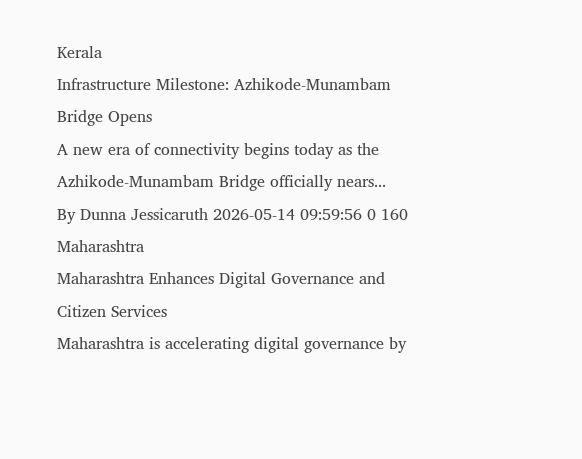Kerala
Infrastructure Milestone: Azhikode-Munambam Bridge Opens
A new era of connectivity begins today as the Azhikode-Munambam Bridge officially nears...
By Dunna Jessicaruth 2026-05-14 09:59:56 0 160
Maharashtra
Maharashtra Enhances Digital Governance and Citizen Services
Maharashtra is accelerating digital governance by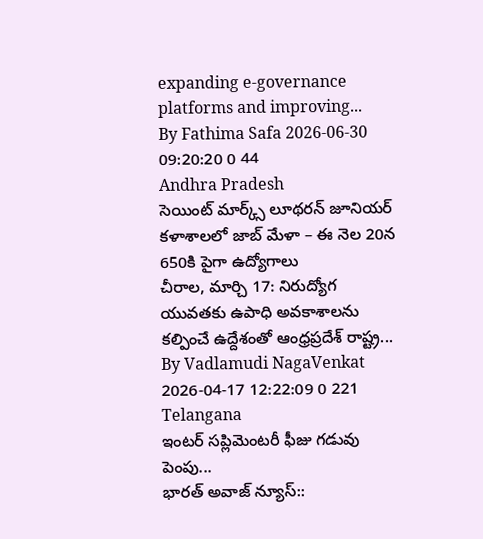expanding e-governance platforms and improving...
By Fathima Safa 2026-06-30 09:20:20 0 44
Andhra Pradesh
సెయింట్ మార్క్స్ లూథరన్ జూనియర్ కళాశాలలో జాబ్ మేళా – ఈ నెల 20న 650కి పైగా ఉద్యోగాలు
చీరాల, మార్చి 17: నిరుద్యోగ యువతకు ఉపాధి అవకాశాలను కల్పించే ఉద్దేశంతో ఆంధ్రప్రదేశ్ రాష్ట్ర...
By Vadlamudi NagaVenkat 2026-04-17 12:22:09 0 221
Telangana
ఇంటర్ సప్లిమెంటరీ ఫీజు గడువు పెంపు...
భారత్ అవాజ్ న్యూస్::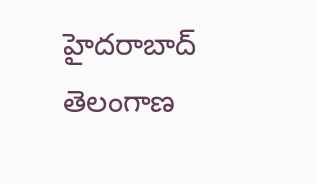హైదరాబాద్ తెలంగాణ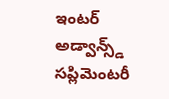ఇంటర్ అడ్వాన్స్డ్ సప్లిమెంటరీ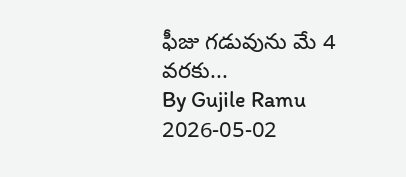ఫీజు గడువును మే 4 వరకు...
By Gujile Ramu 2026-05-02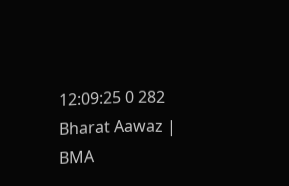12:09:25 0 282
Bharat Aawaz | BMA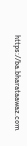https://ba.bharataawaz.com